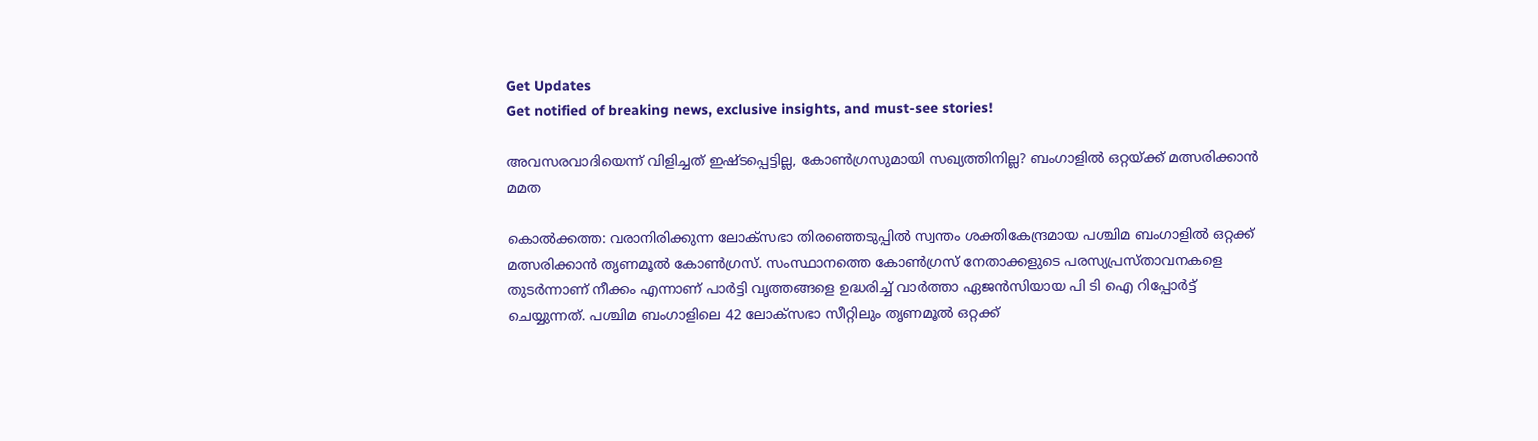Get Updates
Get notified of breaking news, exclusive insights, and must-see stories!

അവസരവാദിയെന്ന് വിളിച്ചത് ഇഷ്ടപ്പെട്ടില്ല, കോണ്‍ഗ്രസുമായി സഖ്യത്തിനില്ല? ബംഗാളില്‍ ഒറ്റയ്ക്ക് മത്സരിക്കാന്‍ മമത

കൊല്‍ക്കത്ത: വരാനിരിക്കുന്ന ലോക്‌സഭാ തിരഞ്ഞെടുപ്പില്‍ സ്വന്തം ശക്തികേന്ദ്രമായ പശ്ചിമ ബംഗാളില്‍ ഒറ്റക്ക് മത്സരിക്കാന്‍ തൃണമൂല്‍ കോണ്‍ഗ്രസ്. സംസ്ഥാനത്തെ കോണ്‍ഗ്രസ് നേതാക്കളുടെ പരസ്യപ്രസ്താവനകളെ തുടര്‍ന്നാണ് നീക്കം എന്നാണ് പാര്‍ട്ടി വൃത്തങ്ങളെ ഉദ്ധരിച്ച് വാര്‍ത്താ ഏജന്‍സിയായ പി ടി ഐ റിപ്പോര്‍ട്ട് ചെയ്യുന്നത്. പശ്ചിമ ബംഗാളിലെ 42 ലോക്‌സഭാ സീറ്റിലും തൃണമൂല്‍ ഒറ്റക്ക്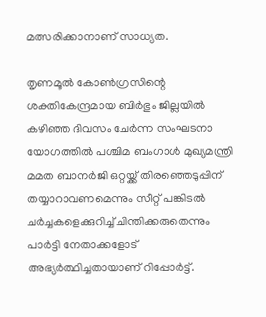മത്സരിക്കാനാണ് സാധ്യത.

തൃണമൂല്‍ കോണ്‍ഗ്രസിന്റെ ശക്തികേന്ദ്രമായ ബിര്‍ഭും ജില്ലയില്‍ കഴിഞ്ഞ ദിവസം ചേര്‍ന്ന സംഘടനാ യോഗത്തില്‍ പശ്ചിമ ബംഗാള്‍ മുഖ്യമന്ത്രി മമത ബാനര്‍ജി ഒറ്റയ്ക്ക് തിരഞ്ഞെടുപ്പിന് തയ്യാറാവണമെന്നും സീറ്റ് പങ്കിടല്‍ ചര്‍ച്ചകളെക്കുറിച്ച് ചിന്തിക്കരുതെന്നും പാര്‍ട്ടി നേതാക്കളോട് അഭ്യര്‍ത്ഥിച്ചതായാണ് റിപ്പോര്‍ട്ട്.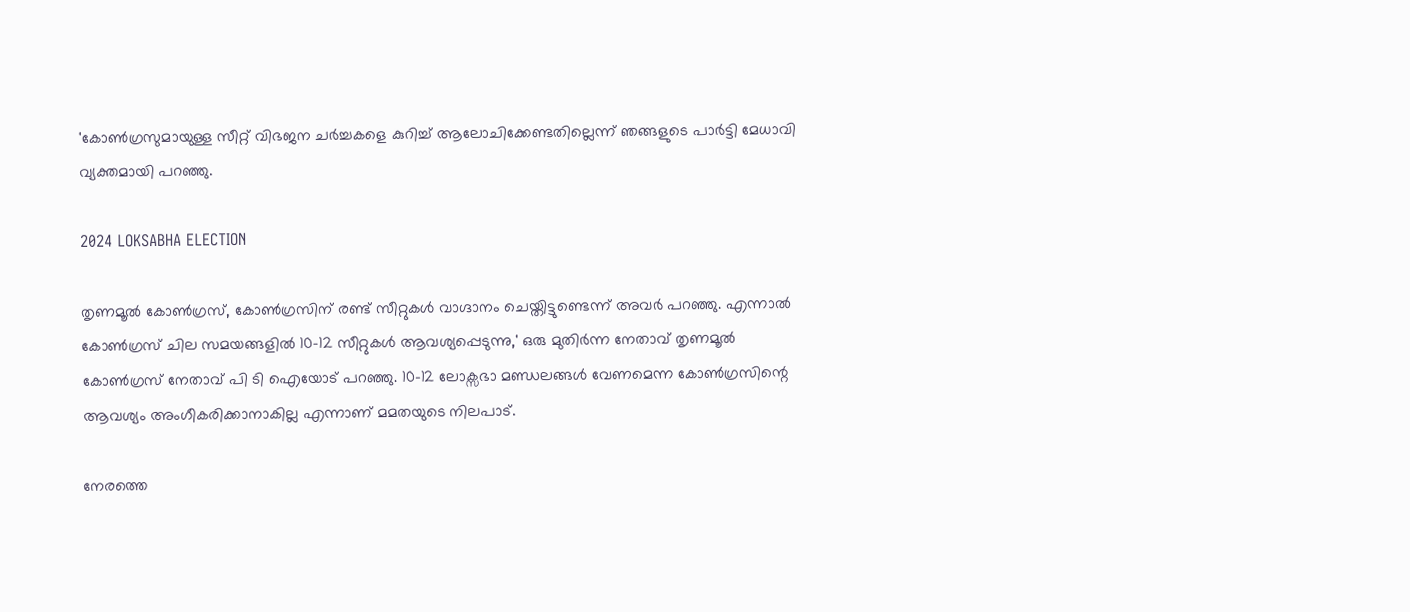'കോണ്‍ഗ്രസുമായുള്ള സീറ്റ് വിഭജന ചര്‍ച്ചകളെ കുറിച്ച് ആലോചിക്കേണ്ടതില്ലെന്ന് ഞങ്ങളുടെ പാര്‍ട്ടി മേധാവി വ്യക്തമായി പറഞ്ഞു.

2024 LOKSABHA ELECTION

തൃണമൂല്‍ കോണ്‍ഗ്രസ്, കോണ്‍ഗ്രസിന് രണ്ട് സീറ്റുകള്‍ വാഗ്ദാനം ചെയ്തിട്ടുണ്ടെന്ന് അവര്‍ പറഞ്ഞു. എന്നാല്‍ കോണ്‍ഗ്രസ് ചില സമയങ്ങളില്‍ 10-12 സീറ്റുകള്‍ ആവശ്യപ്പെടുന്നു,' ഒരു മുതിര്‍ന്ന നേതാവ് തൃണമൂല്‍ കോണ്‍ഗ്രസ് നേതാവ് പി ടി ഐയോട് പറഞ്ഞു. 10-12 ലോക്സഭാ മണ്ഡലങ്ങള്‍ വേണമെന്ന കോണ്‍ഗ്രസിന്റെ ആവശ്യം അംഗീകരിക്കാനാകില്ല എന്നാണ് മമതയുടെ നിലപാട്.

നേരത്തെ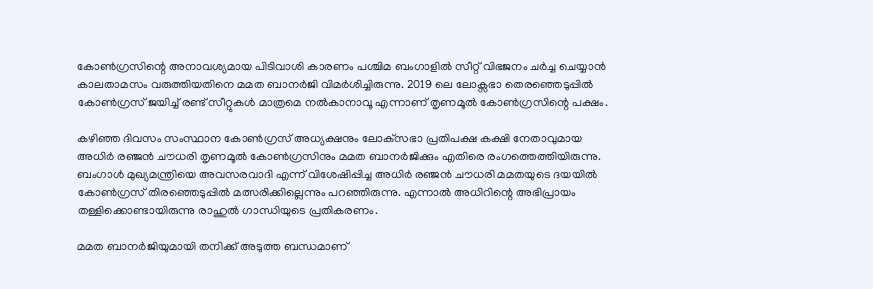കോണ്‍ഗ്രസിന്റെ അനാവശ്യമായ പിടിവാശി കാരണം പശ്ചിമ ബംഗാളില്‍ സീറ്റ് വിഭജനം ചര്‍ച്ച ചെയ്യാന്‍ കാലതാമസം വരുത്തിയതിനെ മമത ബാനര്‍ജി വിമര്‍ശിച്ചിരുന്നു. 2019 ലെ ലോക്സഭാ തെരഞ്ഞെടുപ്പില്‍ കോണ്‍ഗ്രസ് ജയിച്ച് രണ്ട് സീറ്റുകള്‍ മാത്രമെ നല്‍കാനാവൂ എന്നാണ് തൃണമൂല്‍ കോണ്‍ഗ്രസിന്റെ പക്ഷം.

കഴിഞ്ഞ ദിവസം സംസ്ഥാന കോണ്‍ഗ്രസ് അധ്യക്ഷനും ലോക്‌സഭാ പ്രതിപക്ഷ കക്ഷി നേതാവുമായ അധിര്‍ രഞ്ജന്‍ ചൗധരി തൃണമൂല്‍ കോണ്‍ഗ്രസിനും മമത ബാനര്‍ജിക്കും എതിരെ രംഗത്തെത്തിയിരുന്നു. ബംഗാള്‍ മുഖ്യമന്ത്രിയെ അവസരവാദി എന്ന് വിശേഷിപ്പിച്ച അധിര്‍ രഞ്ജന്‍ ചൗധരി മമതയുടെ ദയയില്‍ കോണ്‍ഗ്രസ് തിരഞ്ഞെടുപ്പില്‍ മത്സരിക്കില്ലെന്നും പറഞ്ഞിരുന്നു. എന്നാല്‍ അധിറിന്റെ അഭിപ്രായം തള്ളിക്കൊണ്ടായിരുന്നു രാഹുല്‍ ഗാന്ധിയുടെ പ്രതികരണം.

മമത ബാനര്‍ജിയുമായി തനിക്ക് അടുത്ത ബന്ധമാണ്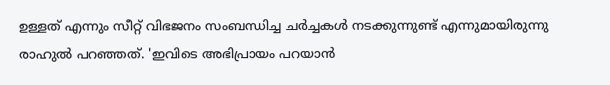ഉള്ളത് എന്നും സീറ്റ് വിഭജനം സംബന്ധിച്ച ചര്‍ച്ചകള്‍ നടക്കുന്നുണ്ട് എന്നുമായിരുന്നു രാഹുല്‍ പറഞ്ഞത്. 'ഇവിടെ അഭിപ്രായം പറയാന്‍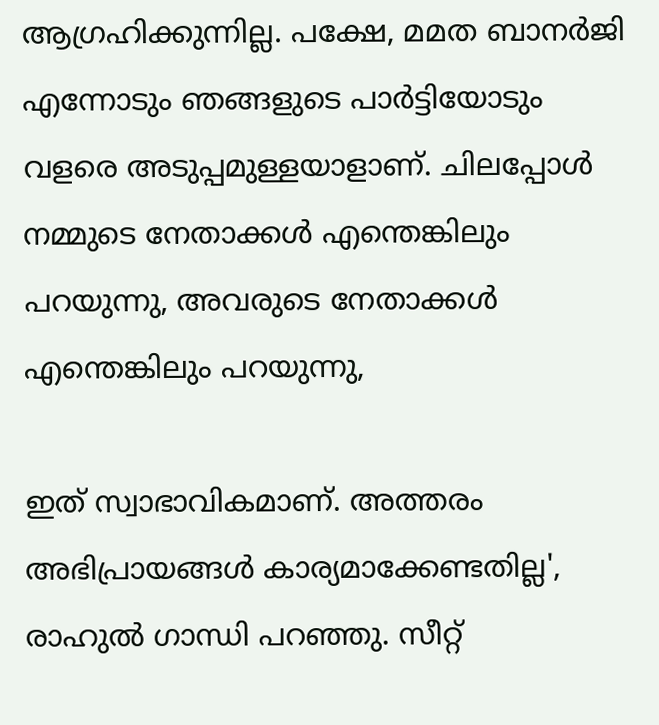ആഗ്രഹിക്കുന്നില്ല. പക്ഷേ, മമത ബാനര്‍ജി എന്നോടും ഞങ്ങളുടെ പാര്‍ട്ടിയോടും വളരെ അടുപ്പമുള്ളയാളാണ്. ചിലപ്പോള്‍ നമ്മുടെ നേതാക്കള്‍ എന്തെങ്കിലും പറയുന്നു, അവരുടെ നേതാക്കള്‍ എന്തെങ്കിലും പറയുന്നു,

ഇത് സ്വാഭാവികമാണ്. അത്തരം അഭിപ്രായങ്ങള്‍ കാര്യമാക്കേണ്ടതില്ല', രാഹുല്‍ ഗാന്ധി പറഞ്ഞു. സീറ്റ്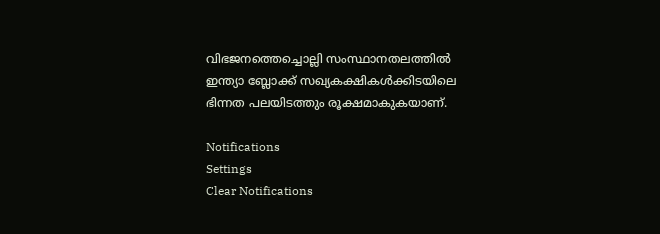വിഭജനത്തെച്ചൊല്ലി സംസ്ഥാനതലത്തില്‍ ഇന്ത്യാ ബ്ലോക്ക് സഖ്യകക്ഷികള്‍ക്കിടയിലെ ഭിന്നത പലയിടത്തും രൂക്ഷമാകുകയാണ്.

Notifications
Settings
Clear Notifications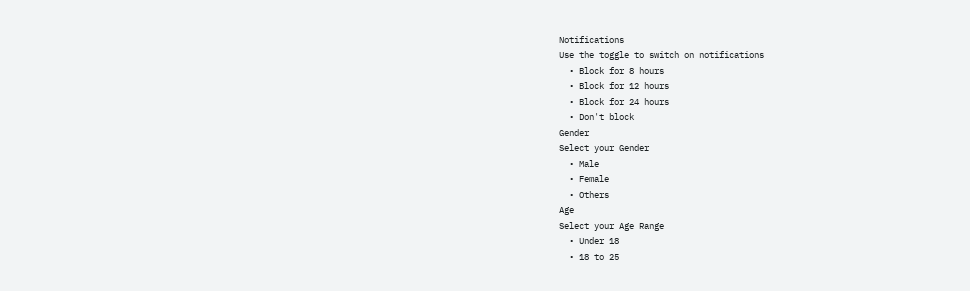Notifications
Use the toggle to switch on notifications
  • Block for 8 hours
  • Block for 12 hours
  • Block for 24 hours
  • Don't block
Gender
Select your Gender
  • Male
  • Female
  • Others
Age
Select your Age Range
  • Under 18
  • 18 to 25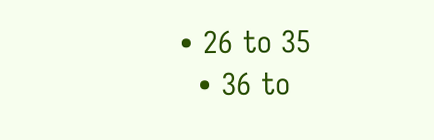• 26 to 35
  • 36 to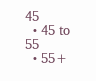45
  • 45 to 55
  • 55+